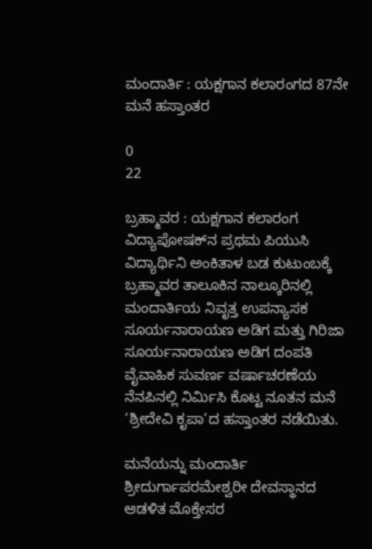ಮಂದಾರ್ತಿ : ಯಕ್ಷಗಾನ ಕಲಾರಂಗದ 87ನೇ ಮನೆ ಹಸ್ತಾಂತರ

0
22

ಬ್ರಹ್ಮಾವರ : ಯಕ್ಷಗಾನ ಕಲಾರಂಗ ವಿದ್ಯಾಪೋಷಕ್‌ನ ಪ್ರಥಮ ಪಿಯುಸಿ ವಿದ್ಯಾರ್ಥಿನಿ ಅಂಕಿತಾಳ ಬಡ ಕುಟುಂಬಕ್ಕೆ ಬ್ರಹ್ಮಾವರ ತಾಲೂಕಿನ ನಾಲ್ಕೂರಿನಲ್ಲಿ ಮಂದಾರ್ತಿಯ ನಿವೃತ್ತ ಉಪನ್ಯಾಸಕ ಸೂರ್ಯನಾರಾಯಣ ಅಡಿಗ ಮತ್ತು ಗಿರಿಜಾ ಸೂರ್ಯನಾರಾಯಣ ಅಡಿಗ ದಂಪತಿ ವೈವಾಹಿಕ ಸುವರ್ಣ ವರ್ಷಾಚರಣೆಯ ನೆನಪಿನಲ್ಲಿ ನಿರ್ಮಿಸಿ ಕೊಟ್ಟ ನೂತನ ಮನೆ ‘ಶ್ರೀದೇವಿ ಕೃಪಾ’ದ ಹಸ್ತಾಂತರ ನಡೆಯಿತು.

ಮನೆಯನ್ನು ಮಂದಾರ್ತಿ ಶ್ರೀದುರ್ಗಾಪರಮೇಶ್ವರೀ ದೇವಸ್ಥಾನದ ಆಡಳಿತ ಮೊಕ್ತೇಸರ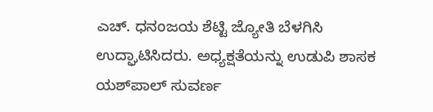ಎಚ್. ಧನಂಜಯ ಶೆಟ್ಟಿ ಜ್ಯೋತಿ ಬೆಳಗಿಸಿ ಉದ್ಘಾಟಿಸಿದರು. ಅಧ್ಯಕ್ಷತೆಯನ್ನು ಉಡುಪಿ ಶಾಸಕ ಯಶ್‌ಪಾಲ್ ಸುವರ್ಣ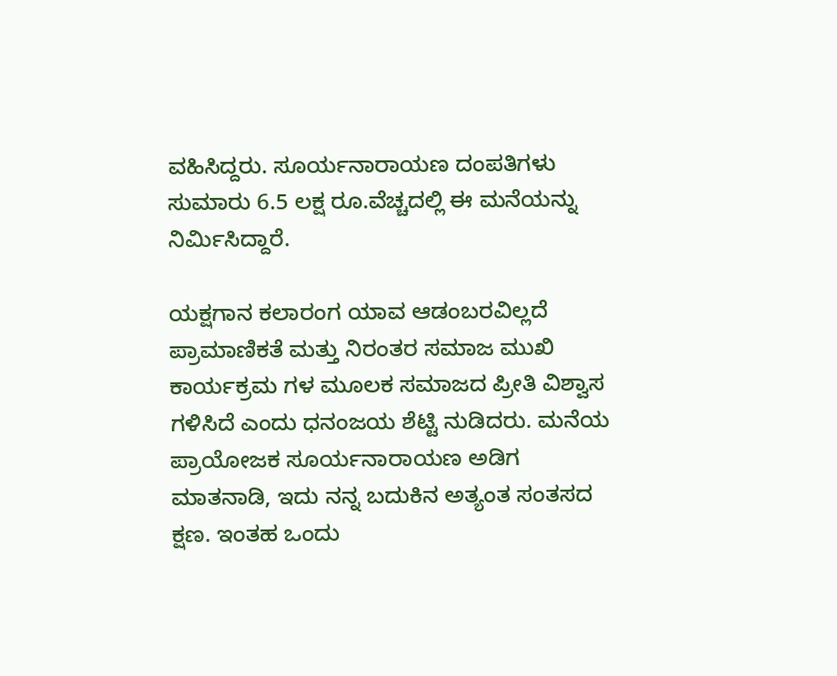ವಹಿಸಿದ್ದರು. ಸೂರ್ಯನಾರಾಯಣ ದಂಪತಿಗಳು ಸುಮಾರು 6.5 ಲಕ್ಷ ರೂ.ವೆಚ್ಚದಲ್ಲಿ ಈ ಮನೆಯನ್ನು ನಿರ್ಮಿಸಿದ್ದಾರೆ.

ಯಕ್ಷಗಾನ ಕಲಾರಂಗ ಯಾವ ಆಡಂಬರವಿಲ್ಲದೆ ಪ್ರಾಮಾಣಿಕತೆ ಮತ್ತು ನಿರಂತರ ಸಮಾಜ ಮುಖಿ ಕಾರ್ಯಕ್ರಮ ಗಳ ಮೂಲಕ ಸಮಾಜದ ಪ್ರೀತಿ ವಿಶ್ವಾಸ ಗಳಿಸಿದೆ ಎಂದು ಧನಂಜಯ ಶೆಟ್ಟಿ ನುಡಿದರು. ಮನೆಯ ಪ್ರಾಯೋಜಕ ಸೂರ್ಯನಾರಾಯಣ ಅಡಿಗ ಮಾತನಾಡಿ, ಇದು ನನ್ನ ಬದುಕಿನ ಅತ್ಯಂತ ಸಂತಸದ ಕ್ಷಣ. ಇಂತಹ ಒಂದು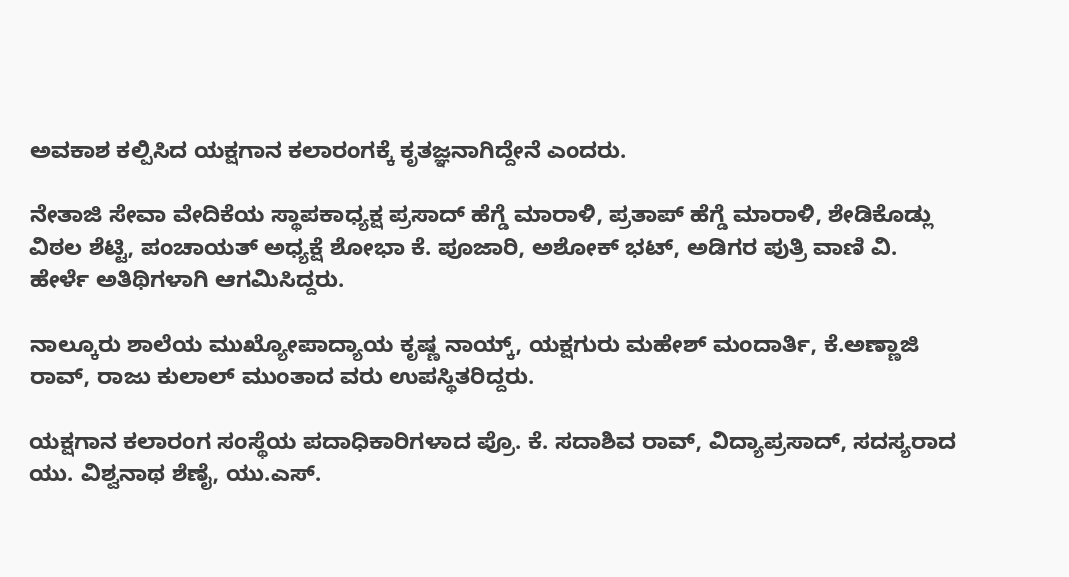ಅವಕಾಶ ಕಲ್ಪಿಸಿದ ಯಕ್ಷಗಾನ ಕಲಾರಂಗಕ್ಕೆ ಕೃತಜ್ಞನಾಗಿದ್ದೇನೆ ಎಂದರು.

ನೇತಾಜಿ ಸೇವಾ ವೇದಿಕೆಯ ಸ್ಥಾಪಕಾಧ್ಯಕ್ಷ ಪ್ರಸಾದ್ ಹೆಗ್ಡೆ ಮಾರಾಳಿ, ಪ್ರತಾಪ್ ಹೆಗ್ಡೆ ಮಾರಾಳಿ, ಶೇಡಿಕೊಡ್ಲು ವಿಠಲ ಶೆಟ್ಟಿ, ಪಂಚಾಯತ್ ಅಧ್ಯಕ್ಷೆ ಶೋಭಾ ಕೆ. ಪೂಜಾರಿ, ಅಶೋಕ್ ಭಟ್, ಅಡಿಗರ ಪುತ್ರಿ ವಾಣಿ ವಿ. ಹೇರ್ಳೆ ಅತಿಥಿಗಳಾಗಿ ಆಗಮಿಸಿದ್ದರು.

ನಾಲ್ಕೂರು ಶಾಲೆಯ ಮುಖ್ಯೋಪಾದ್ಯಾಯ ಕೃಷ್ಣ ನಾಯ್ಕ್, ಯಕ್ಷಗುರು ಮಹೇಶ್ ಮಂದಾರ್ತಿ, ಕೆ.ಅಣ್ಣಾಜಿ ರಾವ್, ರಾಜು ಕುಲಾಲ್ ಮುಂತಾದ ವರು ಉಪಸ್ಥಿತರಿದ್ದರು.

ಯಕ್ಷಗಾನ ಕಲಾರಂಗ ಸಂಸ್ಥೆಯ ಪದಾಧಿಕಾರಿಗಳಾದ ಪ್ರೊ. ಕೆ. ಸದಾಶಿವ ರಾವ್, ವಿದ್ಯಾಪ್ರಸಾದ್, ಸದಸ್ಯರಾದ ಯು. ವಿಶ್ವನಾಥ ಶೆಣೈ, ಯು.ಎಸ್.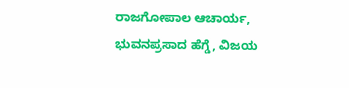ರಾಜಗೋಪಾಲ ಆಚಾರ್ಯ, ಭುವನಪ್ರಸಾದ ಹೆಗ್ಡೆ, ವಿಜಯ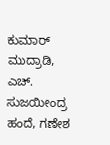ಕುಮಾರ್ ಮುದ್ರಾಡಿ, ಎಚ್. ಸುಜಯೀಂದ್ರ ಹಂದೆ, ಗಣೇಶ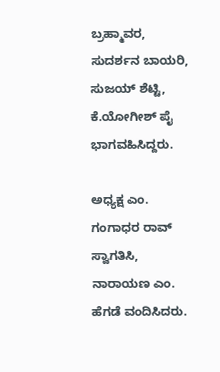ಬ್ರಹ್ಮಾವರ, ಸುದರ್ಶನ ಬಾಯರಿ, ಸುಜಯ್ ಶೆಟ್ಟಿ, ಕೆ.ಯೋಗೀಶ್ ಪೈ ಭಾಗವಹಿಸಿದ್ದರು.

ಅಧ್ಯಕ್ಷ ಎಂ. ಗಂಗಾಧರ ರಾವ್ ಸ್ವಾಗತಿಸಿ, ನಾರಾಯಣ ಎಂ. ಹೆಗಡೆ ವಂದಿಸಿದರು.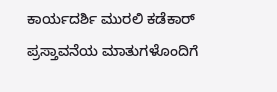ಕಾರ್ಯದರ್ಶಿ ಮುರಲಿ ಕಡೆಕಾರ್ ಪ್ರಸ್ತಾವನೆಯ ಮಾತುಗಳೊಂದಿಗೆ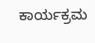ಕಾರ್ಯಕ್ರಮ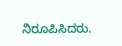ನಿರೂಪಿಸಿದರು.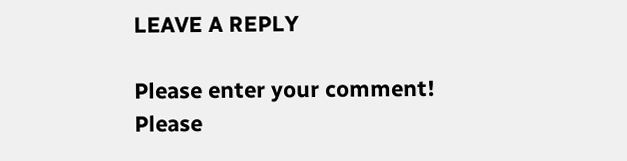LEAVE A REPLY

Please enter your comment!
Please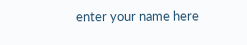enter your name here